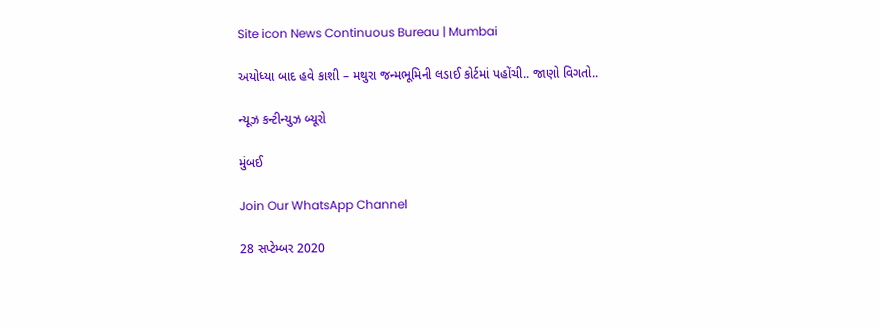Site icon News Continuous Bureau | Mumbai

અયોધ્યા બાદ હવે કાશી – મથુરા જન્મભૂમિની લડાઈ કોર્ટમાં પહોંચી.. જાણો વિગતો..

ન્યૂઝ કન્ટીન્યુઝ બ્યૂરો

મુંબઈ

Join Our WhatsApp Channel

28 સપ્ટેમ્બર 2020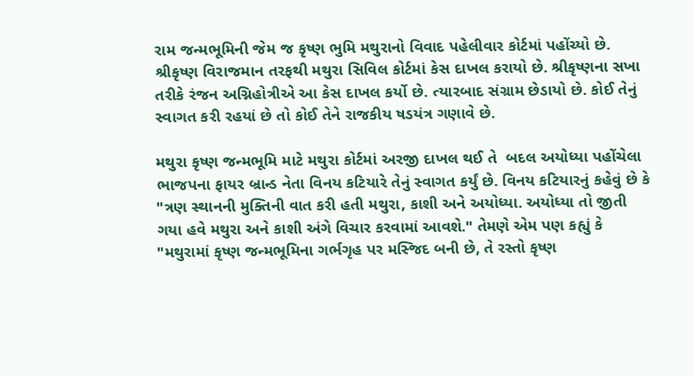રામ જન્મભૂમિની જેમ જ કૃષ્ણ ભુમિ મથુરાનો વિવાદ પહેલીવાર કોર્ટમાં પહોંચ્યો છે. શ્રીકૃષ્ણ વિરાજમાન તરફથી મથુરા સિવિલ કોર્ટમાં કેસ દાખલ કરાયો છે. શ્રીકૃષ્ણના સખા તરીકે રંજન અગ્નિહોત્રીએ આ કેસ દાખલ કર્યો છે. ત્યારબાદ સંગ્રામ છેડાયો છે. કોઈ તેનું સ્વાગત કરી રહયાં છે તો કોઈ તેને રાજકીય ષડયંત્ર ગણાવે છે.

મથુરા કૃષ્ણ જન્મભૂમિ માટે મથુરા કોર્ટમાં અરજી દાખલ થઈ તે  બદલ અયોધ્યા પહોંચેલા ભાજપના ફાયર બ્રાન્ડ નેતા વિનય કટિયારે તેનું સ્વાગત કર્યું છે. વિનય કટિયારનું કહેવું છે કે "ત્રણ સ્થાનની મુક્તિની વાત કરી હતી મથુરા, કાશી અને અયોધ્યા. અયોધ્યા તો જીતી ગયા હવે મથુરા અને કાશી અંગે વિચાર કરવામાં આવશે." તેમણે એમ પણ કહ્યું કે "મથુરામાં કૃષ્ણ જન્મભૂમિના ગર્ભગૃહ પર મસ્જિદ બની છે, તે રસ્તો કૃષ્ણ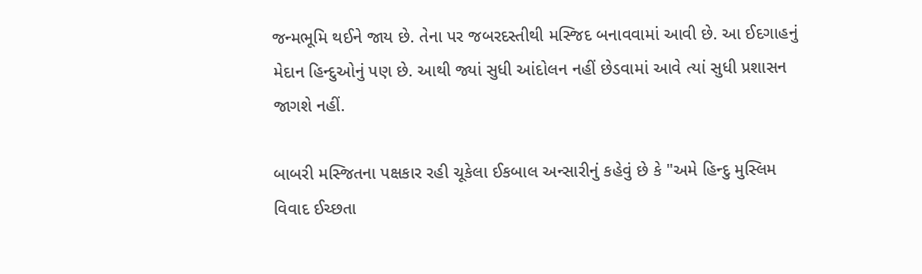જન્મભૂમિ થઈને જાય છે. તેના પર જબરદસ્તીથી મસ્જિદ બનાવવામાં આવી છે. આ ઈદગાહનું મેદાન હિન્દુઓનું પણ છે. આથી જ્યાં સુધી આંદોલન નહીં છેડવામાં આવે ત્યાં સુધી પ્રશાસન જાગશે નહીં.

બાબરી મસ્જિતના પક્ષકાર રહી ચૂકેલા ઈકબાલ અન્સારીનું કહેવું છે કે "અમે હિન્દુ મુસ્લિમ વિવાદ ઈચ્છતા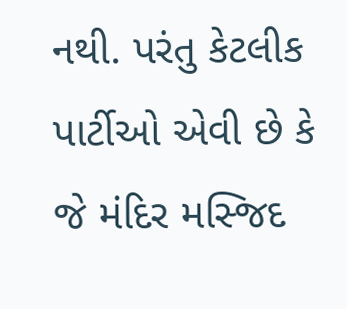નથી. પરંતુ કેટલીક પાર્ટીઓ એવી છે કે જે મંદિર મસ્જિદ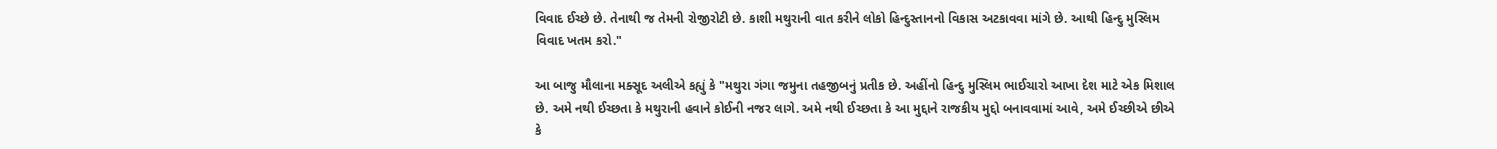વિવાદ ઈચ્છે છે. તેનાથી જ તેમની રોજીરોટી છે. કાશી મથુરાની વાત કરીને લોકો હિન્દુસ્તાનનો વિકાસ અટકાવવા માંગે છે. આથી હિન્દુ મુસ્લિમ વિવાદ ખતમ કરો."

આ બાજુ મૌલાના મક્સૂદ અલીએ કહ્યું કે "મથુરા ગંગા જમુના તહજીબનું પ્રતીક છે. અહીંનો હિન્દુ મુસ્લિમ ભાઈચારો આખા દેશ માટે એક મિશાલ છે. અમે નથી ઈચ્છતા કે મથુરાની હવાને કોઈની નજર લાગે. અમે નથી ઈચ્છતા કે આ મુદ્દાને રાજકીય મુદ્દો બનાવવામાં આવે, અમે ઈચ્છીએ છીએ કે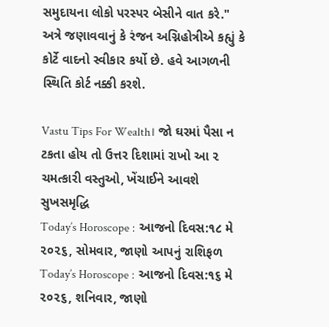સમુદાયના લોકો પરસ્પર બેસીને વાત કરે." અત્રે જણાવવાનું કે રંજન અગ્નિહોત્રીએ કહ્યું કે કોર્ટે વાદનો સ્વીકાર કર્યો છે. હવે આગળની સ્થિતિ કોર્ટ નક્કી કરશે.

Vastu Tips For Wealth। જો ઘરમાં પૈસા ન ટકતા હોય તો ઉત્તર દિશામાં રાખો આ ૨ ચમત્કારી વસ્તુઓ, ખેંચાઈને આવશે સુખસમૃદ્ધિ
Today’s Horoscope : આજનો દિવસ:૧૮ મે ૨૦૨૬, સોમવાર, જાણો આપનું રાશિફળ
Today’s Horoscope : આજનો દિવસ:૧૬ મે ૨૦૨૬, શનિવાર, જાણો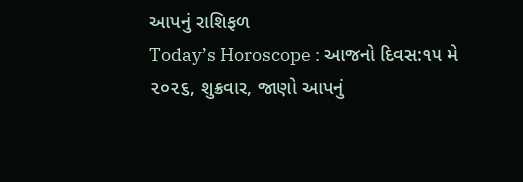આપનું રાશિફળ
Today’s Horoscope : આજનો દિવસ:૧૫ મે ૨૦૨૬, શુક્રવાર, જાણો આપનું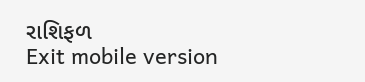રાશિફળ
Exit mobile version